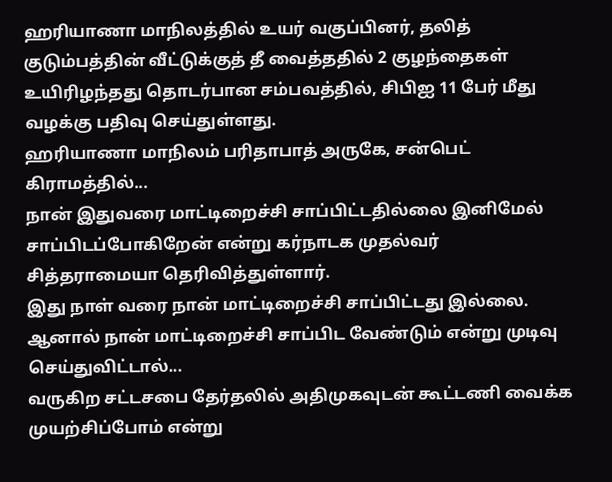ஹரியாணா மாநிலத்தில் உயர் வகுப்பினர், தலித் குடும்பத்தின் வீட்டுக்குத் தீ வைத்ததில் 2 குழந்தைகள் உயிரிழந்தது தொடர்பான சம்பவத்தில், சிபிஐ 11 பேர் மீது வழக்கு பதிவு செய்துள்ளது.
ஹரியாணா மாநிலம் பரிதாபாத் அருகே, சன்பெட் கிராமத்தில்...
நான் இதுவரை மாட்டிறைச்சி சாப்பிட்டதில்லை இனிமேல் சாப்பிடப்போகிறேன் என்று கர்நாடக முதல்வர் சித்தராமையா தெரிவித்துள்ளார்.
இது நாள் வரை நான் மாட்டிறைச்சி சாப்பிட்டது இல்லை. ஆனால் நான் மாட்டிறைச்சி சாப்பிட வேண்டும் என்று முடிவு செய்துவிட்டால்...
வருகிற சட்டசபை தேர்தலில் அதிமுகவுடன் கூட்டணி வைக்க முயற்சிப்போம் என்று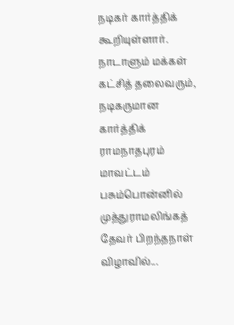நடிகர் கார்த்திக் கூறியுள்ளார்.
நாடாளும் மக்கள் கட்சித் தலைவரும், நடிகருமான கார்த்திக் ராமநாதபுரம் மாவட்டம் பசும்பொன்னில் முத்துராமலிங்கத் தேவர் பிறந்தநாள் விழாவில்...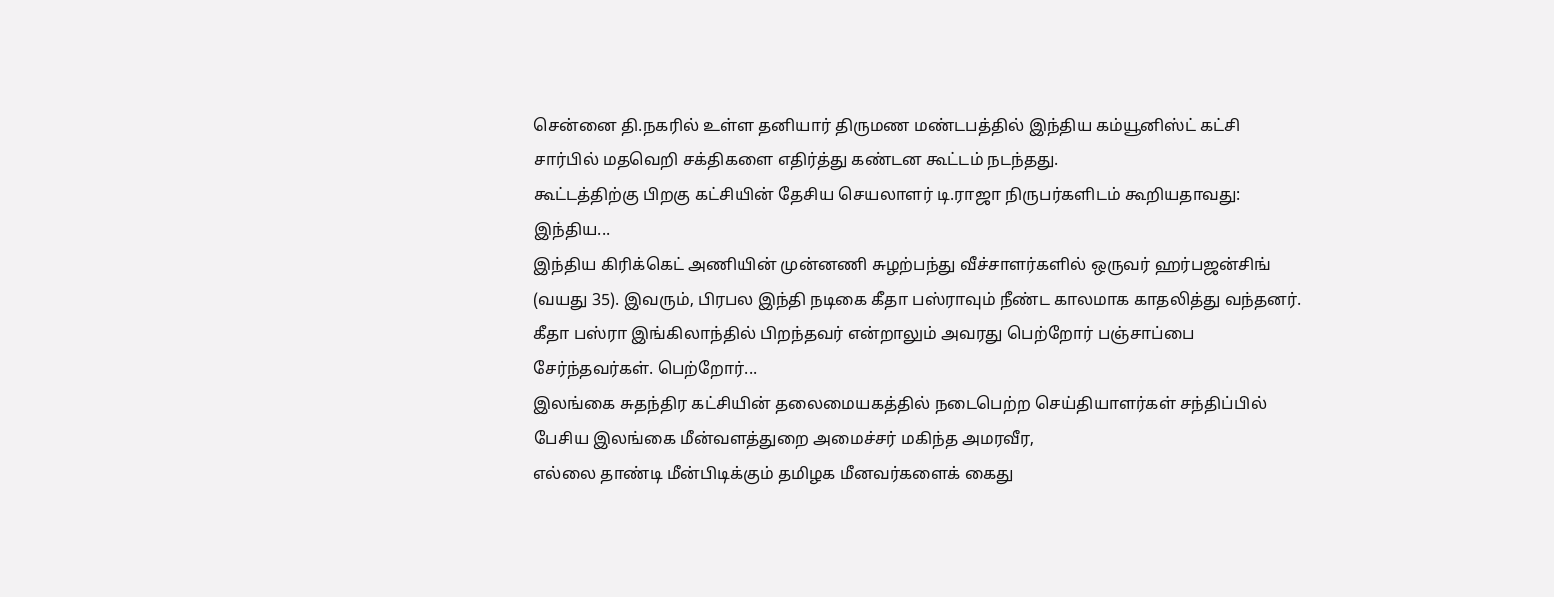சென்னை தி.நகரில் உள்ள தனியார் திருமண மண்டபத்தில் இந்திய கம்யூனிஸ்ட் கட்சி சார்பில் மதவெறி சக்திகளை எதிர்த்து கண்டன கூட்டம் நடந்தது.
கூட்டத்திற்கு பிறகு கட்சியின் தேசிய செயலாளர் டி.ராஜா நிருபர்களிடம் கூறியதாவது:
இந்திய...
இந்திய கிரிக்கெட் அணியின் முன்னணி சுழற்பந்து வீச்சாளர்களில் ஒருவர் ஹர்பஜன்சிங் (வயது 35). இவரும், பிரபல இந்தி நடிகை கீதா பஸ்ராவும் நீண்ட காலமாக காதலித்து வந்தனர். கீதா பஸ்ரா இங்கிலாந்தில் பிறந்தவர் என்றாலும் அவரது பெற்றோர் பஞ்சாப்பை சேர்ந்தவர்கள். பெற்றோர்...
இலங்கை சுதந்திர கட்சியின் தலைமையகத்தில் நடைபெற்ற செய்தியாளர்கள் சந்திப்பில் பேசிய இலங்கை மீன்வளத்துறை அமைச்சர் மகிந்த அமரவீர,
எல்லை தாண்டி மீன்பிடிக்கும் தமிழக மீனவர்களைக் கைது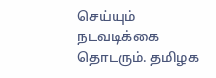செய்யும் நடவடிக்கை தொடரும். தமிழக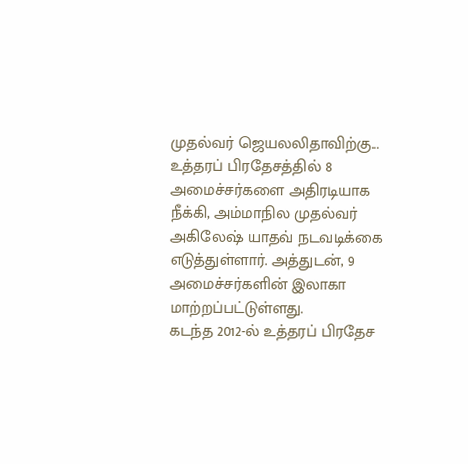முதல்வர் ஜெயலலிதாவிற்கு...
உத்தரப் பிரதேசத்தில் 8 அமைச்சர்களை அதிரடியாக நீக்கி, அம்மாநில முதல்வர் அகிலேஷ் யாதவ் நடவடிக்கை எடுத்துள்ளார். அத்துடன், 9 அமைச்சர்களின் இலாகா மாற்றப்பட்டுள்ளது.
கடந்த 2012-ல் உத்தரப் பிரதேச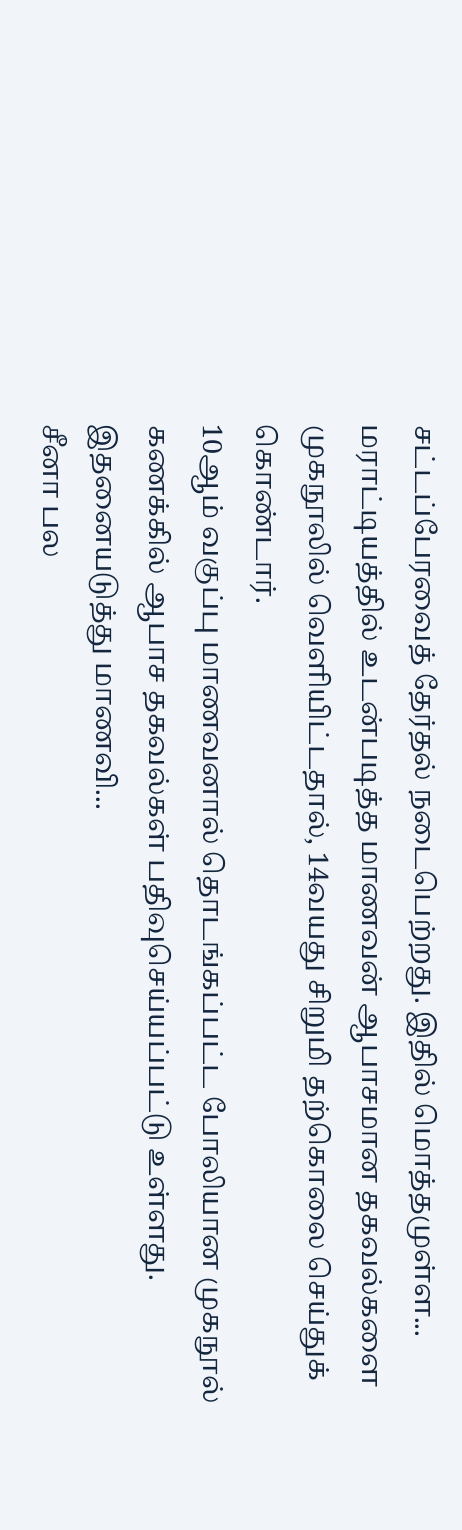சட்டப்பேரவைத் தேர்தல் நடைபெற்றது. இதில் மொத்தமுள்ள...
மராட்டியத்தில் உடன்படித்த மாணவன் ஆபாசமான தகவல்களை முகநூலில் வெளியிட்டதால், 14வயது சிறுமி தற்கொலை செய்துக் கொண்டார்.
10ஆம் வகுப்பு மாணவனால் தொடங்கப்பட்ட போலியான முகநூல் கணக்கில் ஆபாச தகவல்கள் பதிவுசெய்யப்பட்டு உள்ளது. இதனையடுத்து மாணவி...
சீனா பல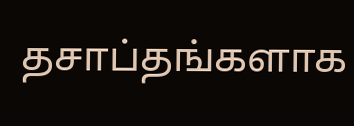தசாப்தங்களாக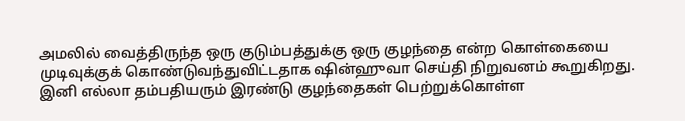அமலில் வைத்திருந்த ஒரு குடும்பத்துக்கு ஒரு குழந்தை என்ற கொள்கையை முடிவுக்குக் கொண்டுவந்துவிட்டதாக ஷின்ஹுவா செய்தி நிறுவனம் கூறுகிறது.
இனி எல்லா தம்பதியரும் இரண்டு குழந்தைகள் பெற்றுக்கொள்ள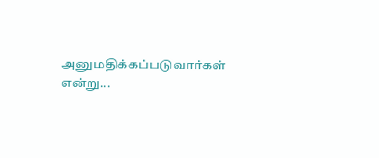அனுமதிக்கப்படுவார்கள் என்று...